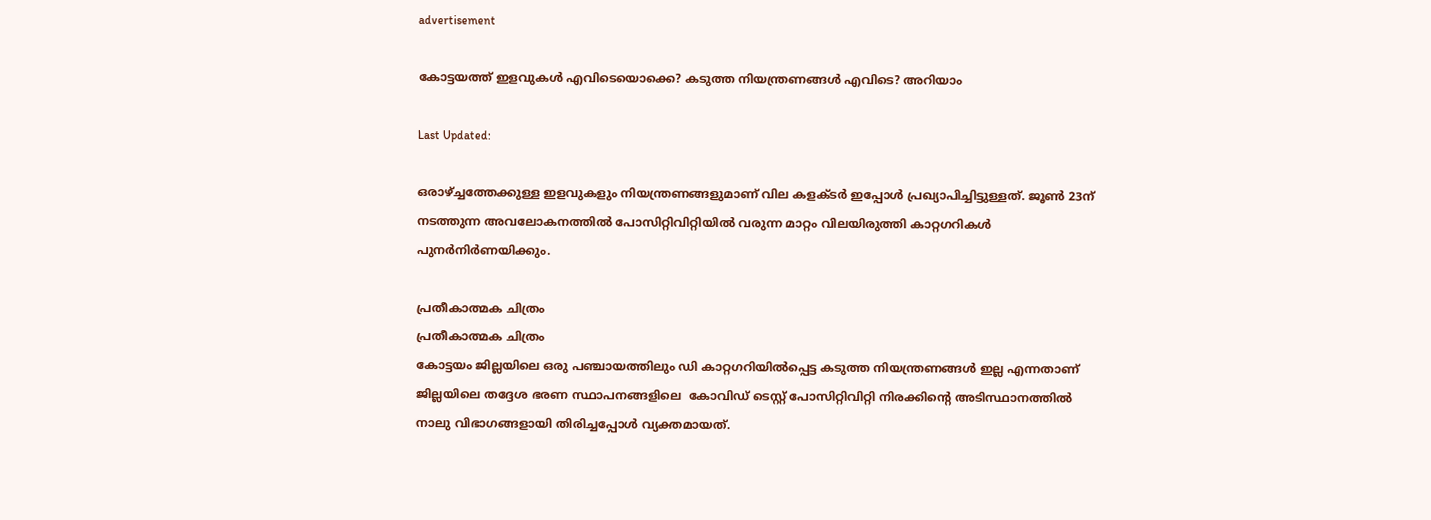advertisement

കോട്ടയത്ത് ഇളവുകൾ എവിടെയൊക്കെ? കടുത്ത നിയന്ത്രണങ്ങൾ എവിടെ? അറിയാം

Last Updated:

ഒരാഴ്ച്ചത്തേക്കുള്ള ഇളവുകളും നിയന്ത്രണങ്ങളുമാണ് വില കളക്ടർ ഇപ്പോൾ പ്രഖ്യാപിച്ചിട്ടുള്ളത്. ജൂണ്‍ 23ന് നടത്തുന്ന അവലോകനത്തില്‍ പോസിറ്റിവിറ്റിയില്‍ വരുന്ന മാറ്റം വിലയിരുത്തി കാറ്റഗറികള്‍ പുനര്‍നിര്‍ണയിക്കും.

പ്രതീകാത്മക ചിത്രം
പ്രതീകാത്മക ചിത്രം
കോട്ടയം ജില്ലയിലെ ഒരു പഞ്ചായത്തിലും ഡി കാറ്റഗറിയിൽപ്പെട്ട കടുത്ത നിയന്ത്രണങ്ങൾ ഇല്ല എന്നതാണ്  ജില്ലയിലെ തദ്ദേശ ഭരണ സ്ഥാപനങ്ങളിലെ  കോവിഡ് ടെസ്റ്റ് പോസിറ്റിവിറ്റി നിരക്കിന്‍റെ അടിസ്ഥാനത്തില്‍ നാലു വിഭാഗങ്ങളായി തിരിച്ചപ്പോൾ വ്യക്തമായത്.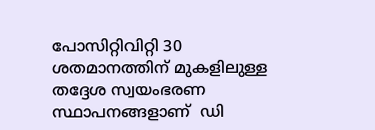പോസിറ്റിവിറ്റി 30 ശതമാനത്തിന് മുകളിലുള്ള തദ്ദേശ സ്വയംഭരണ സ്ഥാപനങ്ങളാണ്  ഡി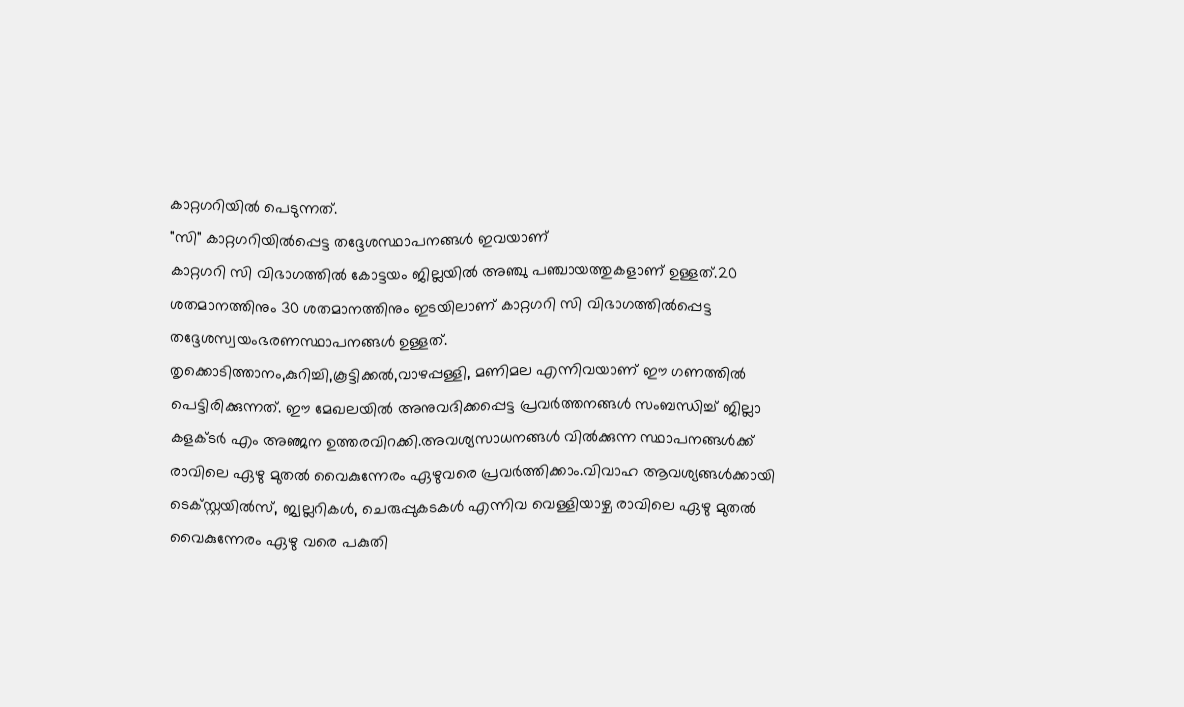കാറ്റഗറിയില്‍ പെടുന്നത്.
"സി" കാറ്റഗറിയിൽപ്പെട്ട തദ്ദേശസ്ഥാപനങ്ങൾ ഇവയാണ്
കാറ്റഗറി സി വിഭാഗത്തിൽ കോട്ടയം ജില്ലയിൽ അഞ്ചു പഞ്ചായത്തുകളാണ് ഉള്ളത്.20 ശതമാനത്തിനും 30 ശതമാനത്തിനും ഇടയിലാണ് കാറ്റഗറി സി വിഭാഗത്തിൽപ്പെട്ട തദ്ദേശസ്വയംഭരണസ്ഥാപനങ്ങൾ ഉള്ളത്.
തൃക്കൊടിത്താനം,കുറിച്ചി,കൂട്ടിക്കല്‍,വാഴപ്പള്ളി, മണിമല എന്നിവയാണ് ഈ ഗണത്തിൽ പെട്ടിരിക്കുന്നത്. ഈ മേഖലയിൽ അനുവദിക്കപ്പെട്ട പ്രവർത്തനങ്ങൾ സംബന്ധിച്ച് ജില്ലാ കളക്ടർ എം അഞ്ജന ഉത്തരവിറക്കി.അവശ്യസാധനങ്ങള്‍ വില്‍ക്കുന്ന സ്ഥാപനങ്ങള്‍ക്ക് രാവിലെ ഏഴു മുതല്‍ വൈകുന്നേരം ഏഴുവരെ പ്രവര്‍ത്തിക്കാം.വിവാഹ ആവശ്യങ്ങള്‍ക്കായി ടെക്സ്റ്റയില്‍സ്, ജ്വല്ലറികള്‍, ചെരുപ്പുകടകള്‍ എന്നിവ വെള്ളിയാഴ്ച രാവിലെ ഏഴു മുതൽ വൈകുന്നേരം ഏഴു വരെ പകുതി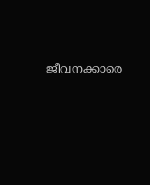ജീവനക്കാരെ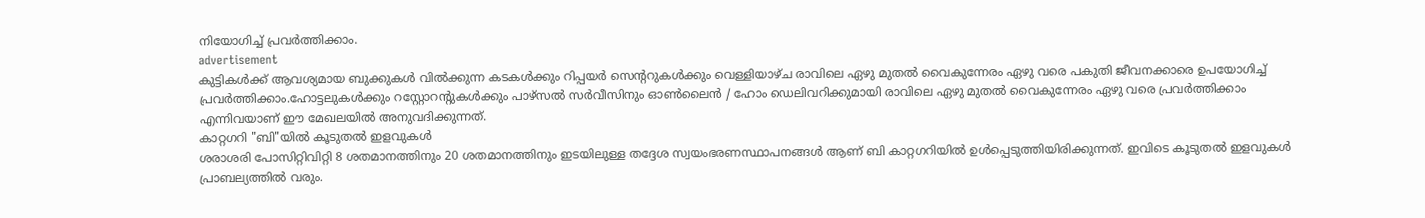നിയോഗിച്ച് പ്രവര്‍ത്തിക്കാം.
advertisement
കുട്ടികള്‍ക്ക് ആവശ്യമായ ബുക്കുകള്‍ വില്‍ക്കുന്ന കടകള്‍ക്കും റിപ്പയര്‍ സെന്ററുകള്‍ക്കും വെള്ളിയാഴ്ച രാവിലെ ഏഴു മുതൽ വൈകുന്നേരം ഏഴു വരെ പകുതി ജീവനക്കാരെ ഉപയോഗിച്ച് പ്രവര്‍ത്തിക്കാം.ഹോട്ടലുകള്‍ക്കും റസ്റ്റോറന്റുകള്‍ക്കും പാഴ്‌സല്‍ സര്‍വീസിനും ഓണ്‍ലൈന്‍ / ഹോം ഡെലിവറിക്കുമായി രാവിലെ ഏഴു മുതല്‍ വൈകുന്നേരം ഏഴു വരെ പ്രവർത്തിക്കാം എന്നിവയാണ് ഈ മേഖലയിൽ അനുവദിക്കുന്നത്.
കാറ്റഗറി "ബി"യിൽ കൂടുതൽ ഇളവുകൾ
ശരാശരി പോസിറ്റിവിറ്റി 8 ശതമാനത്തിനും 20 ശതമാനത്തിനും ഇടയിലുള്ള തദ്ദേശ സ്വയംഭരണസ്ഥാപനങ്ങള്‍ ആണ് ബി കാറ്റഗറിയിൽ ഉൾപ്പെടുത്തിയിരിക്കുന്നത്. ഇവിടെ കൂടുതൽ ഇളവുകൾ പ്രാബല്യത്തിൽ വരും.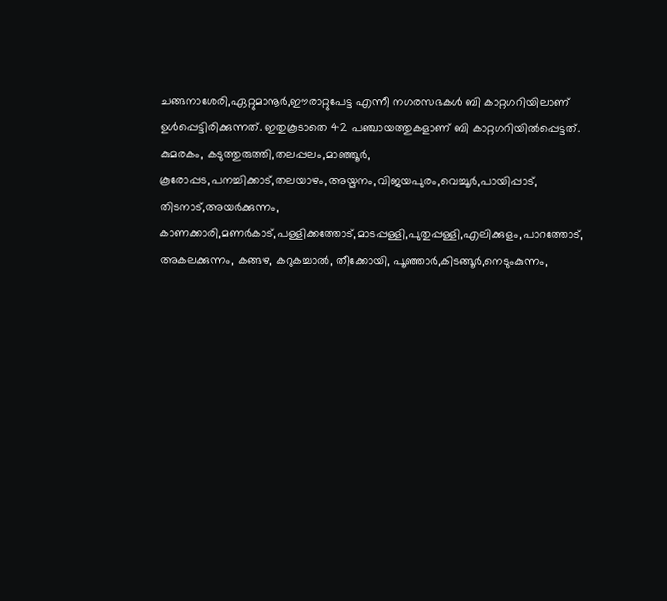ചങ്ങനാശേരി,ഏറ്റുമാനൂര്‍,ഈരാറ്റുപേട്ട എന്നീ നഗരസഭകൾ ബി കാറ്റഗറിയിലാണ് ഉൾപ്പെട്ടിരിക്കുന്നത്. ഇതുകൂടാതെ 42 പഞ്ചായത്തുകളാണ് ബി കാറ്റഗറിയിൽപ്പെട്ടത്. കുമരകം, കടുത്തുരുത്തി,തലപ്പലം,മാഞ്ഞൂര്‍, കൂരോപ്പട,പനച്ചിക്കാട്,തലയാഴം,അയ്മനം,വിജയപുരം,വെച്ചൂര്‍,പായിപ്പാട്, തിടനാട്,അയര്‍ക്കുന്നം, കാണക്കാരി,മണര്‍കാട്,പള്ളിക്കത്തോട്,മാടപ്പള്ളി,പുതുപ്പള്ളി,എലിക്കുളം,പാറത്തോട്, അകലക്കുന്നം, കങ്ങഴ, കറുകച്ചാല്‍, തീക്കോയി, പൂഞ്ഞാര്‍,കിടങ്ങൂര്‍,നെടുംകുന്നം,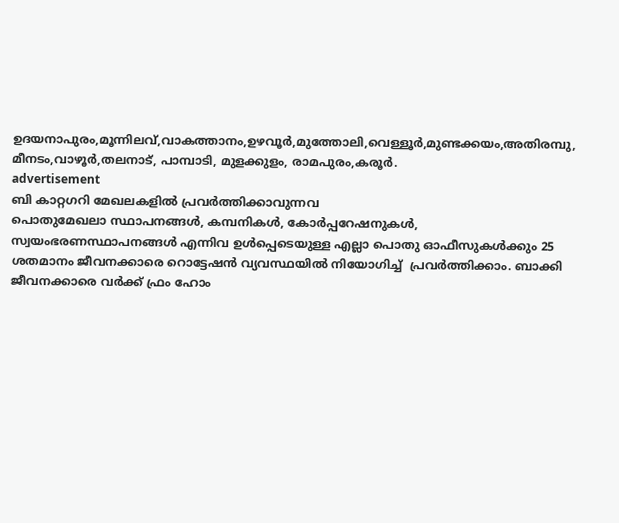ഉദയനാപുരം,മൂന്നിലവ്,വാകത്താനം,ഉഴവൂര്‍,മുത്തോലി,വെള്ളൂര്‍,മുണ്ടക്കയം,അതിരമ്പു, മീനടം,വാഴൂര്‍,തലനാട്, പാമ്പാടി, മുളക്കുളം, രാമപുരം,കരൂര്‍.
advertisement
ബി കാറ്റഗറി മേഖലകളില്‍ പ്രവർത്തിക്കാവുന്നവ
പൊതുമേഖലാ സ്ഥാപനങ്ങള്‍, കമ്പനികള്‍, കോര്‍പ്പറേഷനുകള്‍, സ്വയംഭരണസ്ഥാപനങ്ങള്‍ എന്നിവ ഉള്‍പ്പെടെയുള്ള എല്ലാ പൊതു ഓഫീസുകള്‍ക്കും 25 ശതമാനം ജീവനക്കാരെ റൊട്ടേഷന്‍ വ്യവസ്ഥയില്‍ നിയോഗിച്ച്  പ്രവര്‍ത്തിക്കാം. ബാക്കി ജീവനക്കാരെ വര്‍ക്ക് ഫ്രം ഹോം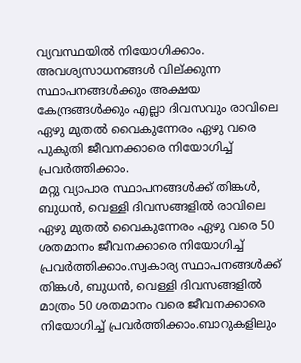വ്യവസ്ഥയില്‍ നിയോഗിക്കാം. അവശ്യസാധനങ്ങള്‍ വില്ക്കുന്ന സ്ഥാപനങ്ങള്‍ക്കും അക്ഷയ കേന്ദ്രങ്ങള്‍ക്കും എല്ലാ ദിവസവും രാവിലെ ഏഴു മുതല്‍ വൈകുന്നേരം ഏഴു വരെ പുകുതി ജീവനക്കാരെ നിയോഗിച്ച് പ്രവര്‍ത്തിക്കാം.
മറ്റു വ്യാപാര സ്ഥാപനങ്ങള്‍ക്ക് തിങ്കള്‍, ബുധന്‍, വെള്ളി ദിവസങ്ങളിൽ രാവിലെ ഏഴു മുതൽ വൈകുന്നേരം ഏഴു വരെ 50 ശതമാനം ജീവനക്കാരെ നിയോഗിച്ച് പ്രവര്‍ത്തിക്കാം.സ്വകാര്യ സ്ഥാപനങ്ങള്‍ക്ക് തിങ്കള്‍, ബുധന്‍, വെള്ളി ദിവസങ്ങളില്‍ മാത്രം 50 ശതമാനം വരെ ജീവനക്കാരെ നിയോഗിച്ച് പ്രവര്‍ത്തിക്കാം.ബാറുകളിലും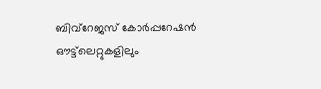ബിവ്‌റേജസ് കോര്‍പ്പറേഷന്‍ ഔട്ട്‌ലെറ്റുകളിലും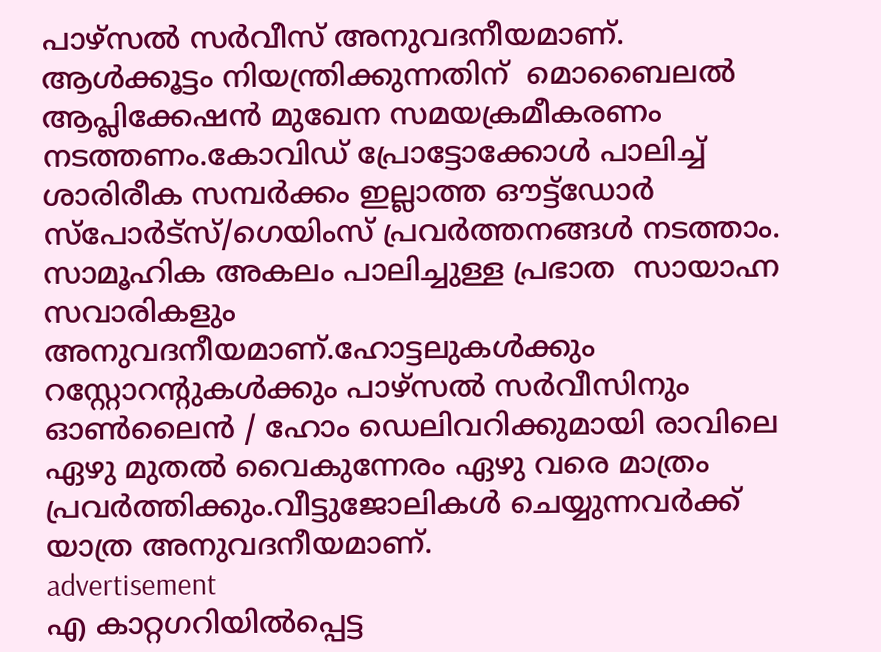പാഴ്‌സല്‍ സര്‍വീസ് അനുവദനീയമാണ്. ആള്‍ക്കൂട്ടം നിയന്ത്രിക്കുന്നതിന്  മൊബൈലല്‍ ആപ്ലിക്കേഷന്‍ മുഖേന സമയക്രമീകരണം നടത്തണം.കോവിഡ് പ്രോട്ടോക്കോള്‍ പാലിച്ച് ശാരിരീക സമ്പര്‍ക്കം ഇല്ലാത്ത ഔട്ട്‌ഡോര്‍ സ്‌പോര്‍ട്‌സ്/ഗെയിംസ് പ്രവര്‍ത്തനങ്ങള്‍ നടത്താം.  സാമൂഹിക അകലം പാലിച്ചുള്ള പ്രഭാത  സായാഹ്ന സവാരികളും അനുവദനീയമാണ്.ഹോട്ടലുകള്‍ക്കും റസ്റ്റോറന്റുകള്‍ക്കും പാഴ്‌സല്‍ സര്‍വീസിനും ഓണ്‍ലൈന്‍ / ഹോം ഡെലിവറിക്കുമായി രാവിലെ ഏഴു മുതല്‍ വൈകുന്നേരം ഏഴു വരെ മാത്രം പ്രവര്‍ത്തിക്കും.വീട്ടുജോലികള്‍ ചെയ്യുന്നവര്‍ക്ക് യാത്ര അനുവദനീയമാണ്.
advertisement
എ കാറ്റഗറിയിൽപ്പെട്ട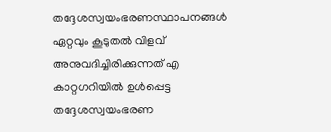തദ്ദേശസ്വയംഭരണസ്ഥാപനങ്ങൾ
ഏറ്റവും കൂടുതൽ വിളവ് അനുവദിച്ചിരിക്കുന്നത് എ കാറ്റഗറിയിൽ ഉൾപ്പെട്ട തദ്ദേശസ്വയംഭരണ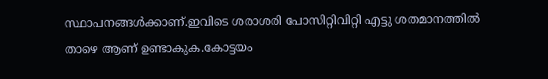സ്ഥാപനങ്ങൾക്കാണ്.ഇവിടെ ശരാശരി പോസിറ്റിവിറ്റി എട്ടു ശതമാനത്തില്‍  താഴെ ആണ് ഉണ്ടാകുക.കോട്ടയം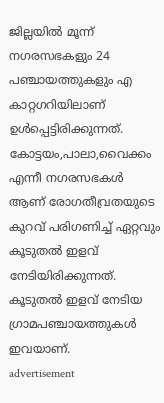ജില്ലയിൽ മൂന്ന് നഗരസഭകളും 24 പഞ്ചായത്തുകളും എ കാറ്റഗറിയിലാണ് ഉൾപ്പെട്ടിരിക്കുന്നത്.
കോട്ടയം,പാലാ,വൈക്കം എന്നീ നഗരസഭകൾ ആണ് രോഗതീവ്രതയുടെ കുറവ് പരിഗണിച്ച് ഏറ്റവും കൂടുതൽ ഇളവ് നേടിയിരിക്കുന്നത്.
കൂടുതൽ ഇളവ് നേടിയ ഗ്രാമപഞ്ചായത്തുകള്‍ ഇവയാണ്.
advertisement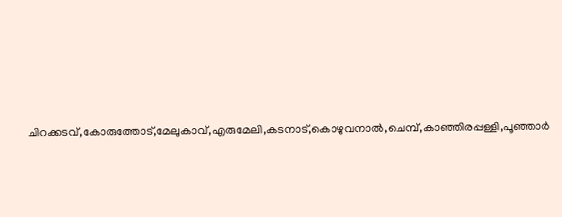ചിറക്കടവ്,കോരുത്തോട്,മേലുകാവ്,എരുമേലി,കടനാട്,കൊഴുവനാൽ,ചെമ്പ്,കാഞ്ഞിരപ്പള്ളി,പൂഞ്ഞാര്‍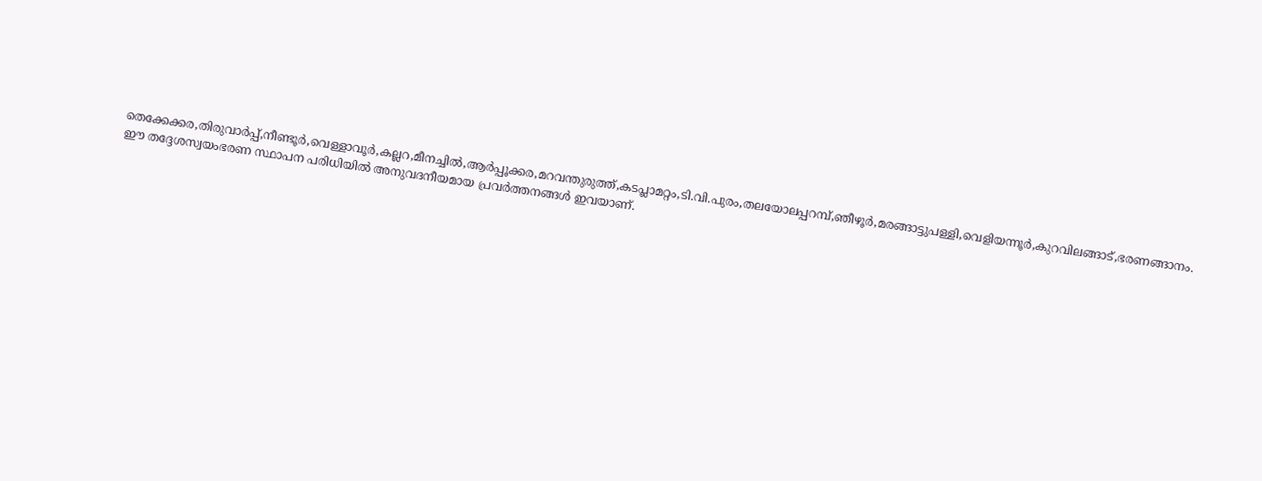തെക്കേക്കര,തിരുവാര്‍പ്പ്,നീണ്ടൂര്‍,വെള്ളാവൂർ,കല്ലറ,മീനച്ചില്‍,ആര്‍പ്പൂക്കര,മറവന്തുരുത്ത്,കടപ്ലാമറ്റം,ടി.വി.പുരം,തലയോലപ്പറമ്പ്,ഞീഴൂര്‍,മരങ്ങാട്ടുപള്ളി,വെളിയന്നൂര്‍,കുറവിലങ്ങാട്,ഭരണങ്ങാനം.
ഈ തദ്ദേശസ്വയംഭരണ സ്ഥാപന പരിധിയിൽ അനുവദനീയമായ പ്രവര്‍ത്തനങ്ങള്‍ ഇവയാണ്.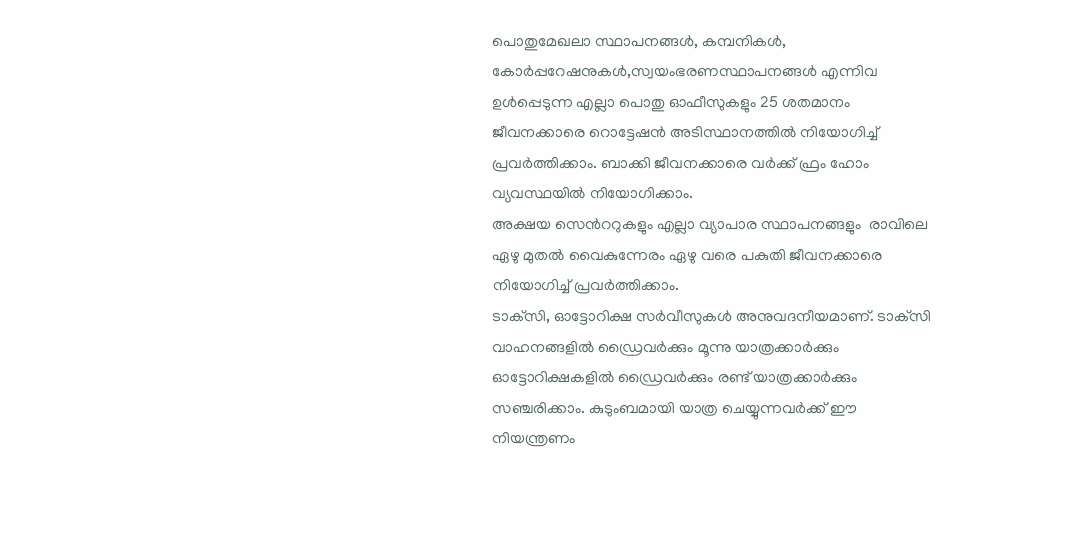പൊതുമേഖലാ സ്ഥാപനങ്ങള്‍, കമ്പനികള്‍, കോർപ്പറേഷനുകൾ,സ്വയംഭരണസ്ഥാപനങ്ങള്‍ എന്നിവ ഉള്‍പ്പെടുന്ന എല്ലാ പൊതു ഓഫീസുകളും 25 ശതമാനം ജീവനക്കാരെ റൊട്ടേഷന്‍ അടിസ്ഥാനത്തില്‍ നിയോഗിച്ച് പ്രവര്‍ത്തിക്കാം. ബാക്കി ജീവനക്കാരെ വര്‍ക്ക് ഫ്രം ഹോം വ്യവസ്ഥയില്‍ നിയോഗിക്കാം.
അക്ഷയ സെന്‍ററുകളും എല്ലാ വ്യാപാര സ്ഥാപനങ്ങളും  രാവിലെ ഏഴു മുതല്‍ വൈകുന്നേരം ഏഴു വരെ പകുതി ജീവനക്കാരെ നിയോഗിച്ച് പ്രവര്‍ത്തിക്കാം.
ടാക്‌സി, ഓട്ടോറിക്ഷ സര്‍വീസുകള്‍ അനുവദനീയമാണ്. ടാക്‌സി വാഹനങ്ങളില്‍ ഡ്രൈവര്‍ക്കും മൂന്നു യാത്രക്കാര്‍ക്കും ഓട്ടോറിക്ഷകളില്‍ ഡ്രൈവര്‍ക്കും രണ്ട് യാത്രക്കാര്‍ക്കും സഞ്ചരിക്കാം. കുടുംബമായി യാത്ര ചെയ്യുന്നവര്‍ക്ക് ഈ നിയന്ത്രണം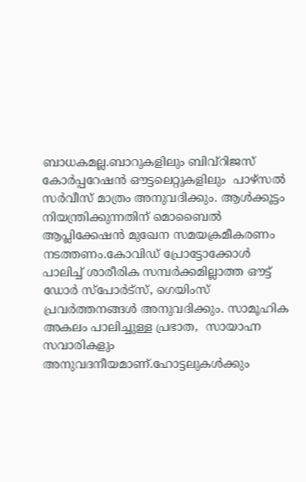ബാധകമല്ല.ബാറുകളിലും ബിവ്‌റിജസ് കോര്‍പ്പറേഷന്‍ ഔട്ടലെറ്റുകളിലും  പാഴ്‌സല്‍ സര്‍വീസ് മാത്രം അനുവദിക്കും. ആള്‍ക്കൂട്ടം നിയന്ത്രിക്കുന്നതിന് മൊബൈല്‍ ആപ്ലിക്കേഷന്‍ മുഖേന സമയക്രമീകരണം നടത്തണം.കോവിഡ് പ്രോട്ടോക്കോള്‍ പാലിച്ച് ശാരീരിക സമ്പര്‍ക്കമില്ലാത്ത ഔട്ട് ഡോര്‍ സ്‌പോര്‍ട്‌സ്, ഗെയിംസ് പ്രവര്‍ത്തനങ്ങള്‍ അനുവദിക്കും. സാമൂഹിക അകലം പാലിച്ചുള്ള പ്രഭാത,  സായാഹ്ന സവാരികളും അനുവദനീയമാണ്.ഹോട്ടലുകള്‍ക്കും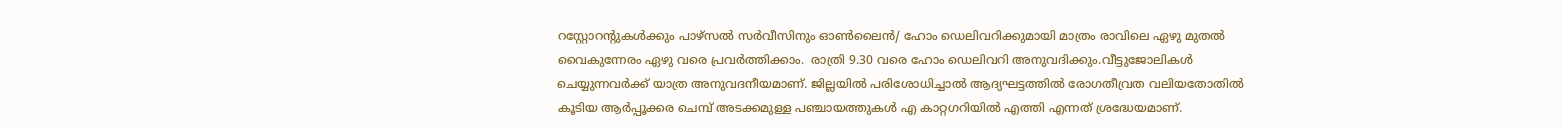റസ്റ്റോറന്റുകള്‍ക്കും പാഴ്‌സല്‍ സര്‍വീസിനും ഓണ്‍ലൈന്‍/ ഹോം ഡെലിവറിക്കുമായി മാത്രം രാവിലെ ഏഴു മുതല്‍ വൈകുന്നേരം ഏഴു വരെ പ്രവര്‍ത്തിക്കാം.  രാത്രി 9.30 വരെ ഹോം ഡെലിവറി അനുവദിക്കും.വീട്ടുജോലികള്‍ ചെയ്യുന്നവര്‍ക്ക് യാത്ര അനുവദനീയമാണ്. ജില്ലയിൽ പരിശോധിച്ചാൽ ആദ്യഘട്ടത്തിൽ രോഗതീവ്രത വലിയതോതിൽ കൂടിയ ആർപ്പൂക്കര ചെമ്പ് അടക്കമുള്ള പഞ്ചായത്തുകൾ എ കാറ്റഗറിയിൽ എത്തി എന്നത് ശ്രദ്ധേയമാണ്.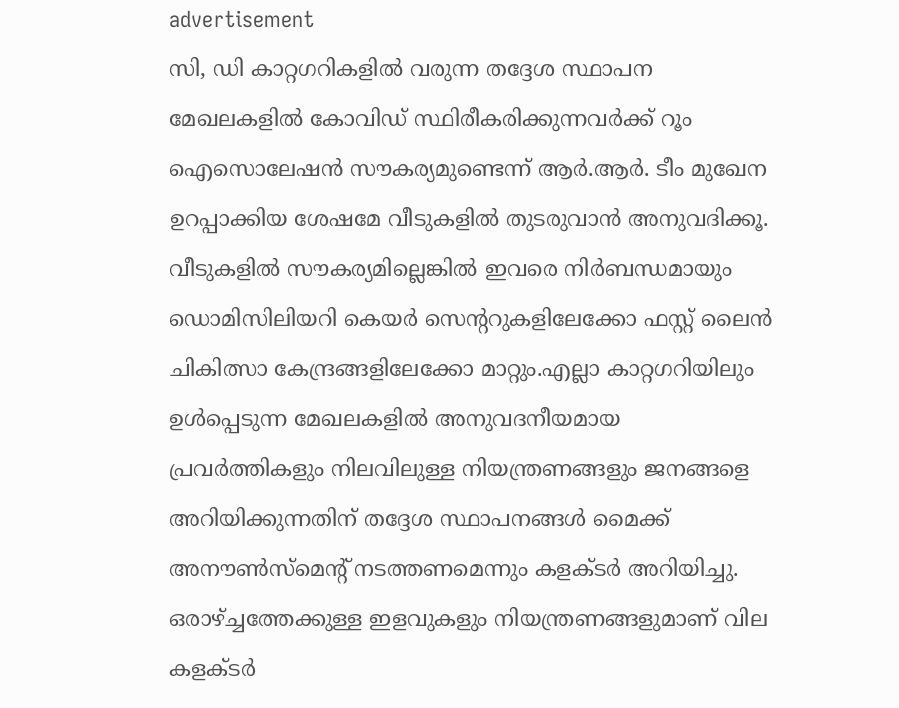advertisement
സി, ഡി കാറ്റഗറികളില്‍ വരുന്ന തദ്ദേശ സ്ഥാപന മേഖലകളില്‍ കോവിഡ് സ്ഥിരീകരിക്കുന്നവര്‍ക്ക് റൂം ഐസൊലേഷന്‍ സൗകര്യമുണ്ടെന്ന് ആര്‍.ആര്‍. ടീം മുഖേന ഉറപ്പാക്കിയ ശേഷമേ വീടുകളില്‍ തുടരുവാന്‍ അനുവദിക്കൂ. വീടുകളില്‍ സൗകര്യമില്ലെങ്കില്‍ ഇവരെ നിര്‍ബന്ധമായും ഡൊമിസിലിയറി കെയര്‍ സെന്‍ററുകളിലേക്കോ ഫസ്റ്റ് ലൈന്‍ ചികിത്സാ കേന്ദ്രങ്ങളിലേക്കോ മാറ്റും.എല്ലാ കാറ്റഗറിയിലും ഉള്‍പ്പെടുന്ന മേഖലകളില്‍ അനുവദനീയമായ പ്രവര്‍ത്തികളും നിലവിലുള്ള നിയന്ത്രണങ്ങളും ജനങ്ങളെ അറിയിക്കുന്നതിന് തദ്ദേശ സ്ഥാപനങ്ങള്‍ മൈക്ക് അനൗണ്‍സ്മെന്‍റ് നടത്തണമെന്നും കളക്ടര്‍ അറിയിച്ചു.
ഒരാഴ്ച്ചത്തേക്കുള്ള ഇളവുകളും നിയന്ത്രണങ്ങളുമാണ് വില കളക്ടർ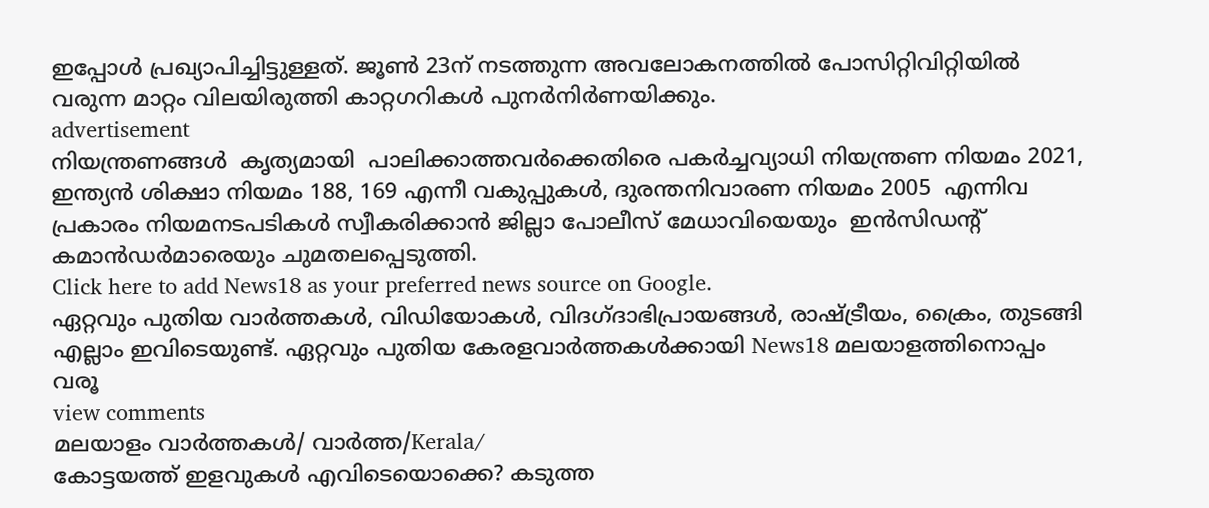ഇപ്പോൾ പ്രഖ്യാപിച്ചിട്ടുള്ളത്. ജൂണ്‍ 23ന് നടത്തുന്ന അവലോകനത്തില്‍ പോസിറ്റിവിറ്റിയില്‍ വരുന്ന മാറ്റം വിലയിരുത്തി കാറ്റഗറികള്‍ പുനര്‍നിര്‍ണയിക്കും.
advertisement
നിയന്ത്രണങ്ങള്‍  കൃത്യമായി  പാലിക്കാത്തവര്‍ക്കെതിരെ പകര്‍ച്ചവ്യാധി നിയന്ത്രണ നിയമം 2021, ഇന്ത്യന്‍ ശിക്ഷാ നിയമം 188, 169 എന്നീ വകുപ്പുകള്‍, ദുരന്തനിവാരണ നിയമം 2005  എന്നിവ  പ്രകാരം നിയമനടപടികള്‍ സ്വീകരിക്കാന്‍ ജില്ലാ പോലീസ് മേധാവിയെയും  ഇൻസിഡന്‍റ് കമാന്‍ഡര്‍മാരെയും ചുമതലപ്പെടുത്തി.
Click here to add News18 as your preferred news source on Google.
ഏറ്റവും പുതിയ വാർത്തകൾ, വിഡിയോകൾ, വിദഗ്ദാഭിപ്രായങ്ങൾ, രാഷ്ട്രീയം, ക്രൈം, തുടങ്ങി എല്ലാം ഇവിടെയുണ്ട്. ഏറ്റവും പുതിയ കേരളവാർത്തകൾക്കായി News18 മലയാളത്തിനൊപ്പം വരൂ
view comments
മലയാളം വാർത്തകൾ/ വാർത്ത/Kerala/
കോട്ടയത്ത് ഇളവുകൾ എവിടെയൊക്കെ? കടുത്ത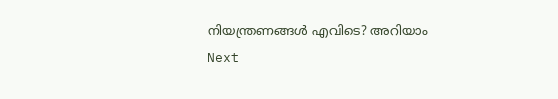നിയന്ത്രണങ്ങൾ എവിടെ? അറിയാം
Next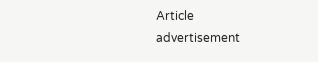Article
advertisement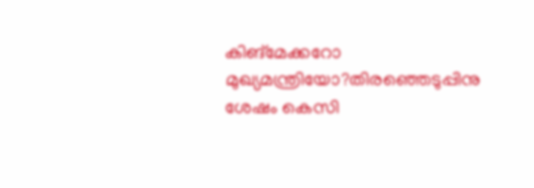കിങ്മേക്കറോ മുഖ്യമന്ത്രിയോ?തിരഞ്ഞെടുപ്പിനു ശേഷം കെസി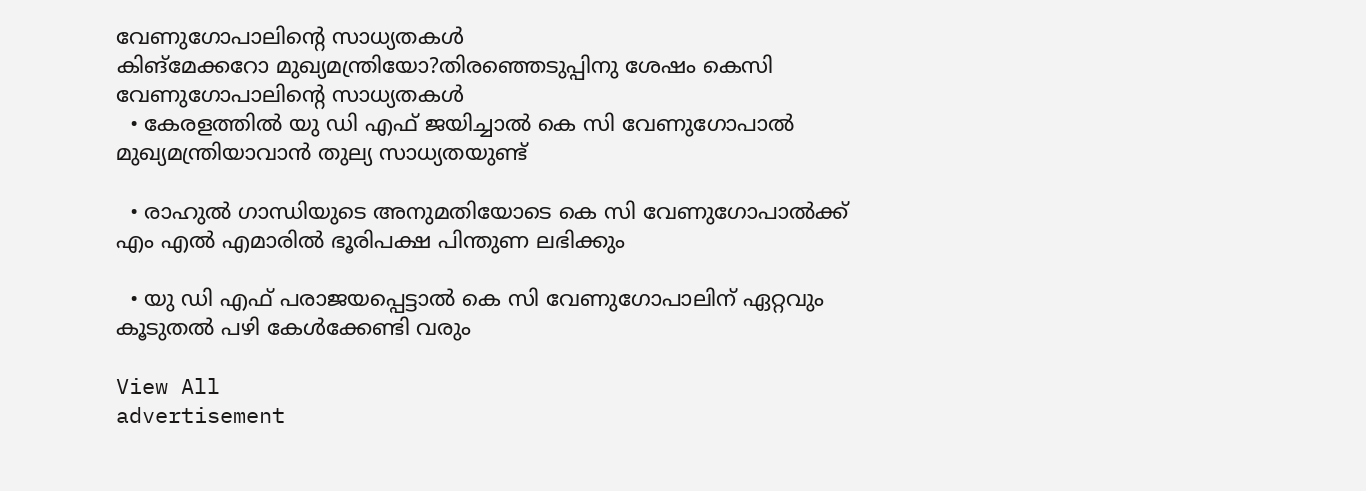വേണുഗോപാലിന്റെ സാധ്യതകൾ
കിങ്മേക്കറോ മുഖ്യമന്ത്രിയോ?തിരഞ്ഞെടുപ്പിനു ശേഷം കെസി വേണുഗോപാലിന്റെ സാധ്യതകൾ
  • കേരളത്തിൽ യു ഡി എഫ് ജയിച്ചാൽ കെ സി വേണുഗോപാൽ മുഖ്യമന്ത്രിയാവാൻ തുല്യ സാധ്യതയുണ്ട്

  • രാഹുൽ ഗാന്ധിയുടെ അനുമതിയോടെ കെ സി വേണുഗോപാൽക്ക് എം എൽ എമാരിൽ ഭൂരിപക്ഷ പിന്തുണ ലഭിക്കും

  • യു ഡി എഫ് പരാജയപ്പെട്ടാൽ കെ സി വേണുഗോപാലിന് ഏറ്റവും കൂടുതൽ പഴി കേൾക്കേണ്ടി വരും

View All
advertisement